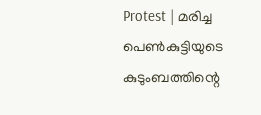Protest | മരിച്ച പെണ്‍കുട്ടിയുടെ കുടുംബത്തിന്റെ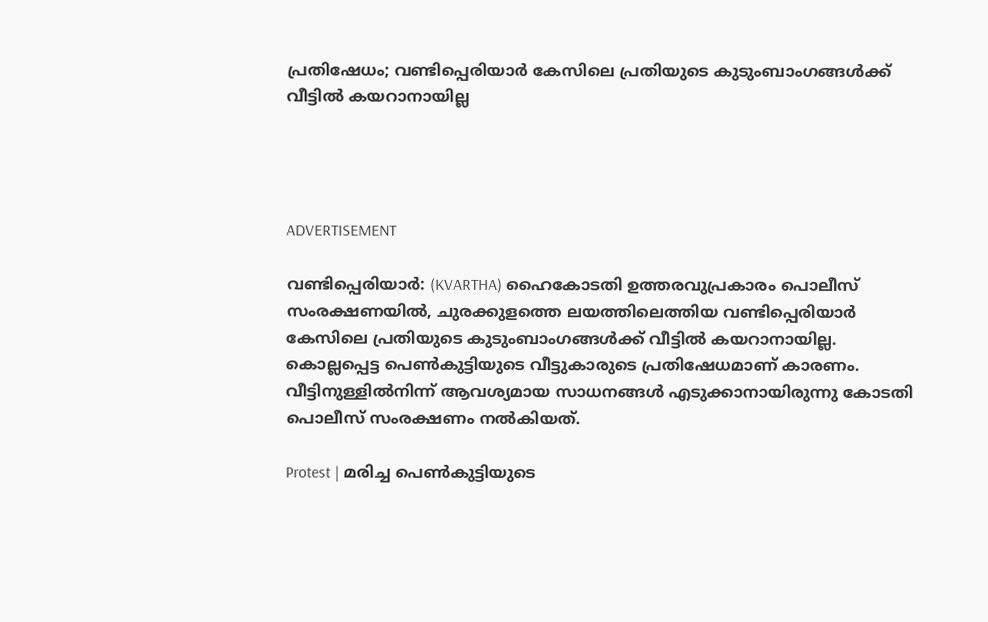പ്രതിഷേധം; വണ്ടിപ്പെരിയാര്‍ കേസിലെ പ്രതിയുടെ കുടുംബാംഗങ്ങള്‍ക്ക് വീട്ടില്‍ കയറാനായില്ല




ADVERTISEMENT

വണ്ടിപ്പെരിയാര്‍: (KVARTHA) ഹൈകോടതി ഉത്തരവുപ്രകാരം പൊലീസ് സംരക്ഷണയില്‍, ചുരക്കുളത്തെ ലയത്തിലെത്തിയ വണ്ടിപ്പെരിയാര്‍ കേസിലെ പ്രതിയുടെ കുടുംബാംഗങ്ങള്‍ക്ക് വീട്ടില്‍ കയറാനായില്ല. കൊല്ലപ്പെട്ട പെണ്‍കുട്ടിയുടെ വീട്ടുകാരുടെ പ്രതിഷേധമാണ് കാരണം. വീട്ടിനുള്ളില്‍നിന്ന് ആവശ്യമായ സാധനങ്ങള്‍ എടുക്കാനായിരുന്നു കോടതി പൊലീസ് സംരക്ഷണം നല്‍കിയത്.

Protest | മരിച്ച പെണ്‍കുട്ടിയുടെ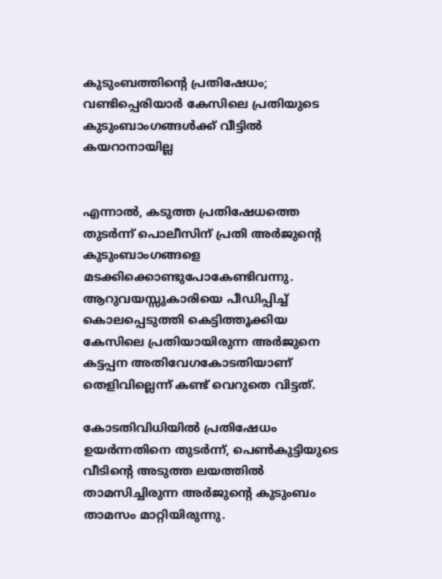കുടുംബത്തിന്റെ പ്രതിഷേധം; വണ്ടിപ്പെരിയാര്‍ കേസിലെ പ്രതിയുടെ കുടുംബാംഗങ്ങള്‍ക്ക് വീട്ടില്‍ കയറാനായില്ല


എന്നാല്‍, കടുത്ത പ്രതിഷേധത്തെ തുടര്‍ന്ന് പൊലീസിന് പ്രതി അര്‍ജുന്റെ കുടുംബാംഗങ്ങളെ മടക്കിക്കൊണ്ടുപോകേണ്ടിവന്നു. ആറുവയസ്സുകാരിയെ പീഡിപ്പിച്ച് കൊലപ്പെടുത്തി കെട്ടിത്തൂക്കിയ കേസിലെ പ്രതിയായിരുന്ന അര്‍ജുനെ കട്ടപ്പന അതിവേഗകോടതിയാണ് തെളിവില്ലെന്ന് കണ്ട് വെറുതെ വിട്ടത്.

കോടതിവിധിയില്‍ പ്രതിഷേധം ഉയര്‍ന്നതിനെ തുടര്‍ന്ന്, പെണ്‍കുട്ടിയുടെ വീടിന്റെ അടുത്ത ലയത്തില്‍ താമസിച്ചിരുന്ന അര്‍ജുന്റെ കുടുംബം താമസം മാറ്റിയിരുന്നു.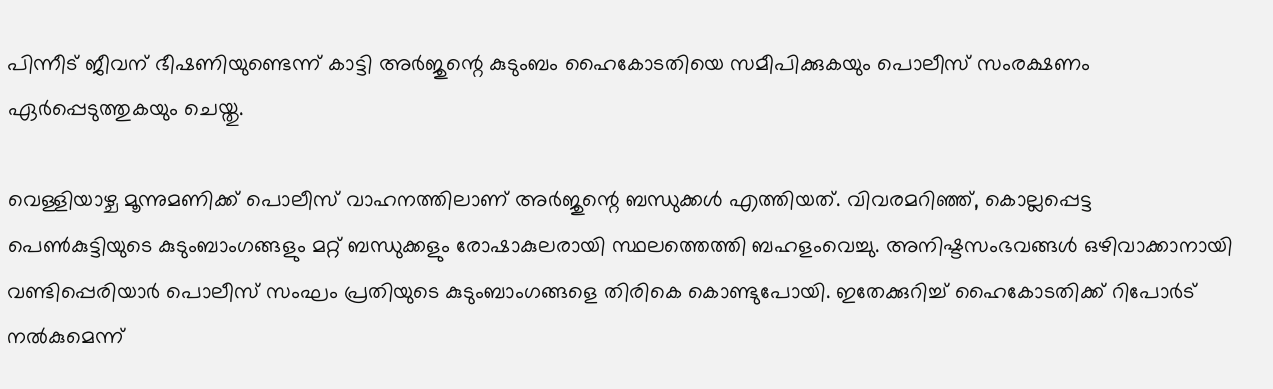പിന്നീട് ജീവന് ഭീഷണിയുണ്ടെന്ന് കാട്ടി അര്‍ജുന്റെ കുടുംബം ഹൈകോടതിയെ സമീപിക്കുകയും പൊലീസ് സംരക്ഷണം ഏര്‍പ്പെടുത്തുകയും ചെയ്തു.

വെള്ളിയാഴ്ച മൂന്നുമണിക്ക് പൊലീസ് വാഹനത്തിലാണ് അര്‍ജുന്റെ ബന്ധുക്കള്‍ എത്തിയത്. വിവരമറിഞ്ഞ്, കൊല്ലപ്പെട്ട പെണ്‍കുട്ടിയുടെ കുടുംബാംഗങ്ങളും മറ്റ് ബന്ധുക്കളും രോഷാകുലരായി സ്ഥലത്തെത്തി ബഹളംവെച്ചു. അനിഷ്ടസംഭവങ്ങള്‍ ഒഴിവാക്കാനായി വണ്ടിപ്പെരിയാര്‍ പൊലീസ് സംഘം പ്രതിയുടെ കുടുംബാംഗങ്ങളെ തിരികെ കൊണ്ടുപോയി. ഇതേക്കുറിച്ച് ഹൈകോടതിക്ക് റിപോര്‍ട് നല്‍കുമെന്ന്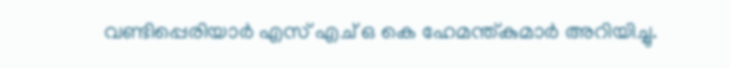വണ്ടിപ്പെരിയാര്‍ എസ് എച് ഒ കെ ഹേമന്ത്കുമാര്‍ അറിയിച്ചു.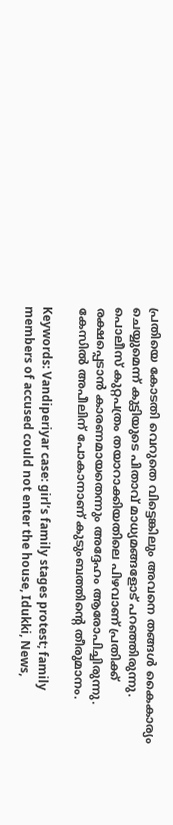പ്രതിയെ കോടതി വെറുതെ വിട്ടെങ്കിലും അവനെ തങ്ങള്‍ കൈകാര്യം ചെയ്യുമെന്ന് കുട്ടിയുടെ പിതാവ് മാധ്യമങ്ങളോട് പറഞ്ഞിരുന്നു. പൊലീസ് കുറ്റപത്രം തയാറാക്കിയതിലെ പിഴവാണ് പ്രതിക്ക് രക്ഷപ്പെടാന്‍ കാരണമായതെന്നും അദ്ദേഹം ആരോപിച്ചിരുന്നു. കേസില്‍ അപീലിന് പോകാനാണ് കുടുംബത്തിന്റെ തീരുമാനം.

Keywords: Vandiperiyar case: girl’s family stages protest; family members of accused could not enter the house, Idukki, News,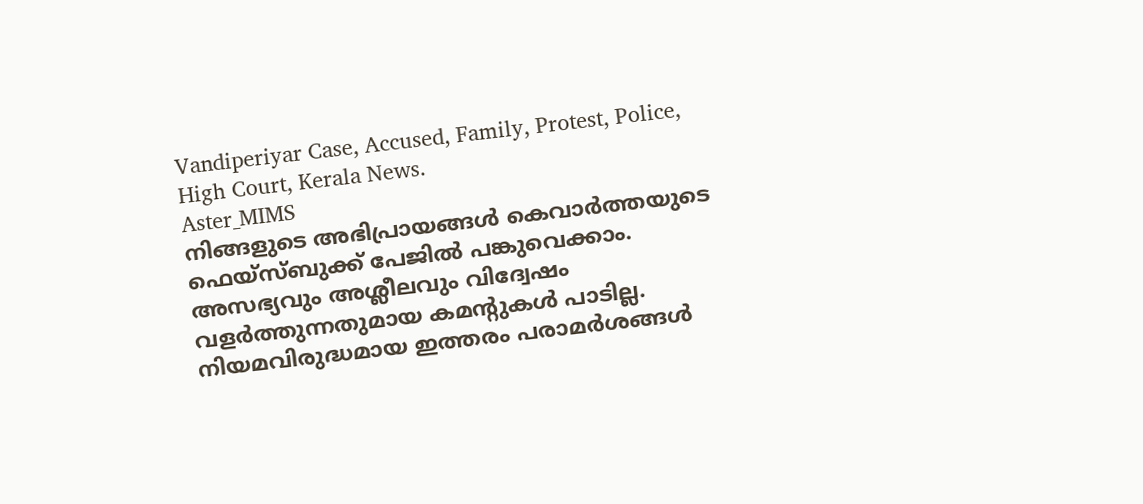Vandiperiyar Case, Accused, Family, Protest, Police, High Court, Kerala News.
Aster_MIMS
നിങ്ങളുടെ അഭിപ്രായങ്ങൾ കെവാർത്തയുടെ ഫെയ്‌സ്‌ബുക്ക് പേജിൽ പങ്കുവെക്കാം. അസഭ്യവും അശ്ലീലവും വിദ്വേഷം വളർത്തുന്നതുമായ കമന്റുകൾ പാടില്ല. നിയമവിരുദ്ധമായ ഇത്തരം പരാമർശങ്ങൾ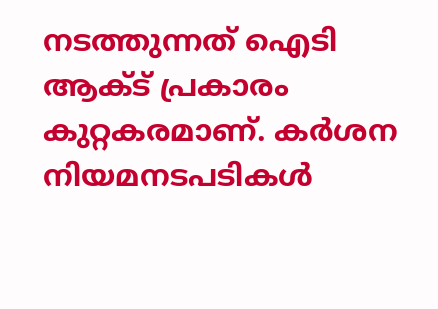നടത്തുന്നത് ഐടി ആക്ട് പ്രകാരം കുറ്റകരമാണ്. കർശന നിയമനടപടികൾ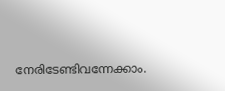നേരിടേണ്ടിവന്നേക്കാം.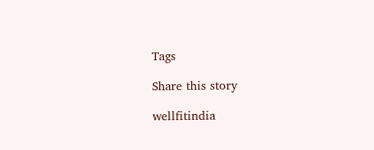Tags

Share this story

wellfitindia